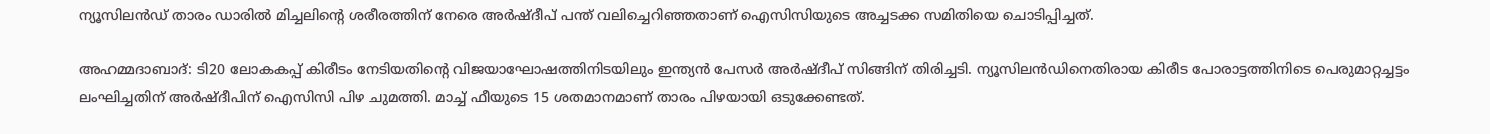ന്യൂസിലൻഡ് താരം ഡാരിൽ മിച്ചലിന്‍റെ ശരീരത്തിന് നേരെ അർഷ്ദീപ് പന്ത് വലിച്ചെറിഞ്ഞതാണ് ഐസിസിയുടെ അച്ചടക്ക സമിതിയെ ചൊടിപ്പിച്ചത്.

അഹമ്മദാബാദ്: ടി20 ലോകകപ്പ് കിരീടം നേടിയതിന്‍റെ വിജയാഘോഷത്തിനിടയിലും ഇന്ത്യൻ പേസർ അർഷ്ദീപ് സിങ്ങിന് തിരിച്ചടി. ന്യൂസിലൻഡിനെതിരായ കിരീട പോരാട്ടത്തിനിടെ പെരുമാറ്റച്ചട്ടം ലംഘിച്ചതിന് അർഷ്ദീപിന് ഐസിസി പിഴ ചുമത്തി. മാച്ച് ഫീയുടെ 15 ശതമാനമാണ് താരം പിഴയായി ഒടുക്കേണ്ടത്.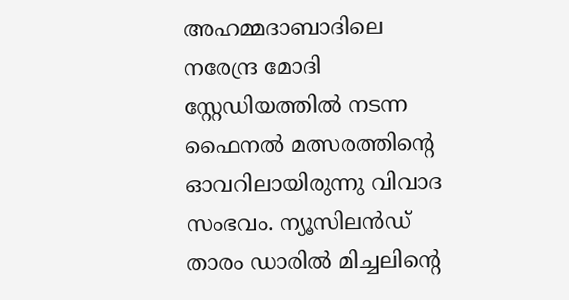അഹമ്മദാബാദിലെ നരേന്ദ്ര മോദി സ്റ്റേഡിയത്തിൽ നടന്ന ഫൈനൽ മത്സരത്തിന്‍റെ ഓവറിലായിരുന്നു വിവാദ സംഭവം. ന്യൂസിലൻഡ് താരം ഡാരിൽ മിച്ചലിന്‍റെ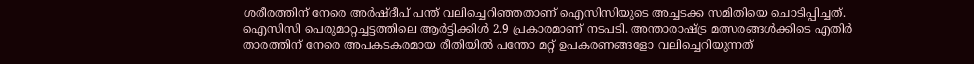ശരീരത്തിന് നേരെ അർഷ്ദീപ് പന്ത് വലിച്ചെറിഞ്ഞതാണ് ഐസിസിയുടെ അച്ചടക്ക സമിതിയെ ചൊടിപ്പിച്ചത്. ഐസിസി പെരുമാറ്റച്ചട്ടത്തിലെ ആർട്ടിക്കിൾ 2.9 പ്രകാരമാണ് നടപടി. അന്താരാഷ്ട്ര മത്സരങ്ങൾക്കിടെ എതിർ താരത്തിന് നേരെ അപകടകരമായ രീതിയിൽ പന്തോ മറ്റ് ഉപകരണങ്ങളോ വലിച്ചെറിയുന്നത്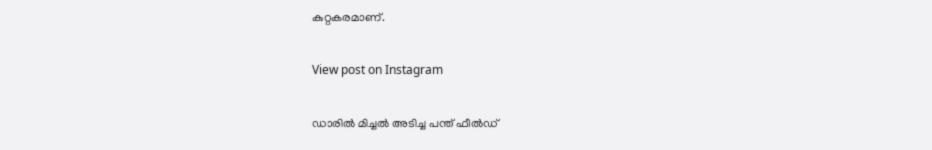കുറ്റകരമാണ്.

View post on Instagram

ഡാരില്‍ മിച്ചല്‍ അടിച്ച പന്ത് ഫീല്‍ഡ്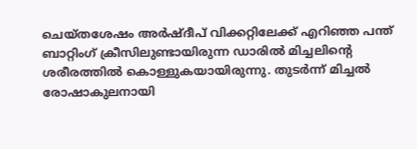ചെയ്തശേഷം അർഷ്ദീപ് വിക്കറ്റിലേക്ക് എറിഞ്ഞ പന്ത് ബാറ്റിംഗ് ക്രീസിലുണ്ടായിരുന്ന ഡാരിൽ മിച്ചലിന്‍റെ ശരീരത്തിൽ കൊള്ളുകയായിരുന്നു. തുടര്‍ന്ന് മിച്ചല്‍ രോഷാകുലനായി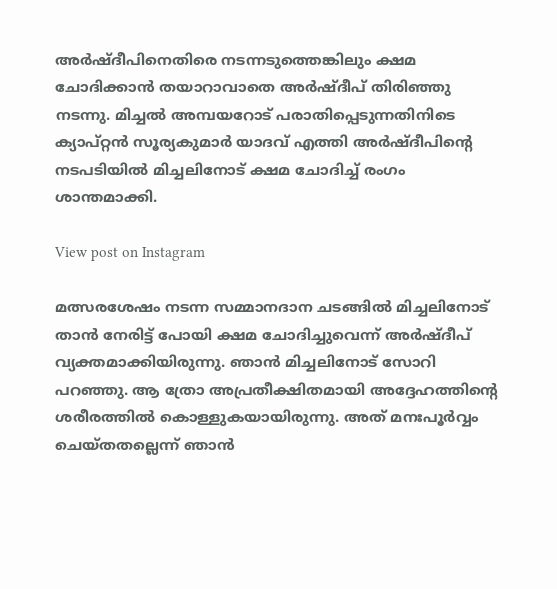അര്‍ഷ്ദീപിനെതിരെ നടന്നടുത്തെങ്കിലും ക്ഷമ ചോദിക്കാന്‍ തയാറാവാതെ അര്‍ഷ്ദീപ് തിരിഞ്ഞു നടന്നു. മിച്ചല്‍ അമ്പയറോട് പരാതിപ്പെടുന്നതിനിടെ ക്യാപ്റ്റൻ സൂര്യകുമാര്‍ യാദവ് എത്തി അര്‍ഷ്ദീപിന്‍റെ നടപടിയില്‍ മിച്ചലിനോട് ക്ഷമ ചോദിച്ച് രംഗം ശാന്തമാക്കി.

View post on Instagram

മത്സരശേഷം നടന്ന സമ്മാനദാന ചടങ്ങിൽ മിച്ചലിനോട് താൻ നേരിട്ട് പോയി ക്ഷമ ചോദിച്ചുവെന്ന് അർഷ്ദീപ് വ്യക്തമാക്കിയിരുന്നു. ഞാൻ മിച്ചലിനോട് സോറി പറഞ്ഞു. ആ ത്രോ അപ്രതീക്ഷിതമായി അദ്ദേഹത്തിന്‍റെ ശരീരത്തിൽ കൊള്ളുകയായിരുന്നു. അത് മനഃപൂർവ്വം ചെയ്തതല്ലെന്ന് ഞാൻ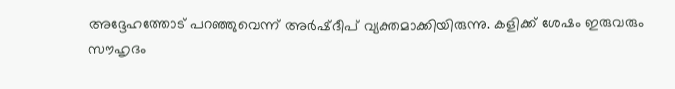അദ്ദേഹത്തോട് പറഞ്ഞുവെന്ന് അർഷ്ദീപ് വ്യക്തമാക്കിയിരുന്നു. കളിക്ക് ശേഷം ഇരുവരും സൗഹൃദം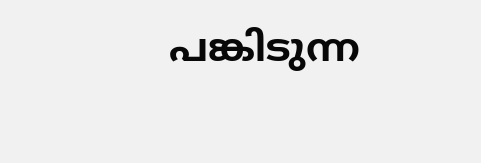പങ്കിടുന്ന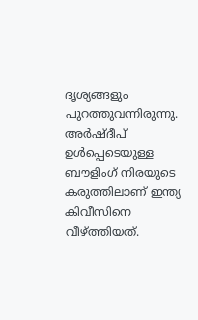ദൃശ്യങ്ങളും പുറത്തുവന്നിരുന്നു. അർഷ്ദീപ് ഉൾപ്പെടെയുള്ള ബൗളിംഗ് നിരയുടെ കരുത്തിലാണ് ഇന്ത്യ കിവീസിനെ വീഴ്ത്തിയത്.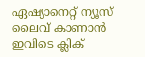ഏഷ്യാനെറ്റ് ന്യൂസ് ലൈവ് കാണാന്‍ ഇവിടെ ക്ലിക്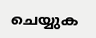ചെയ്യുക